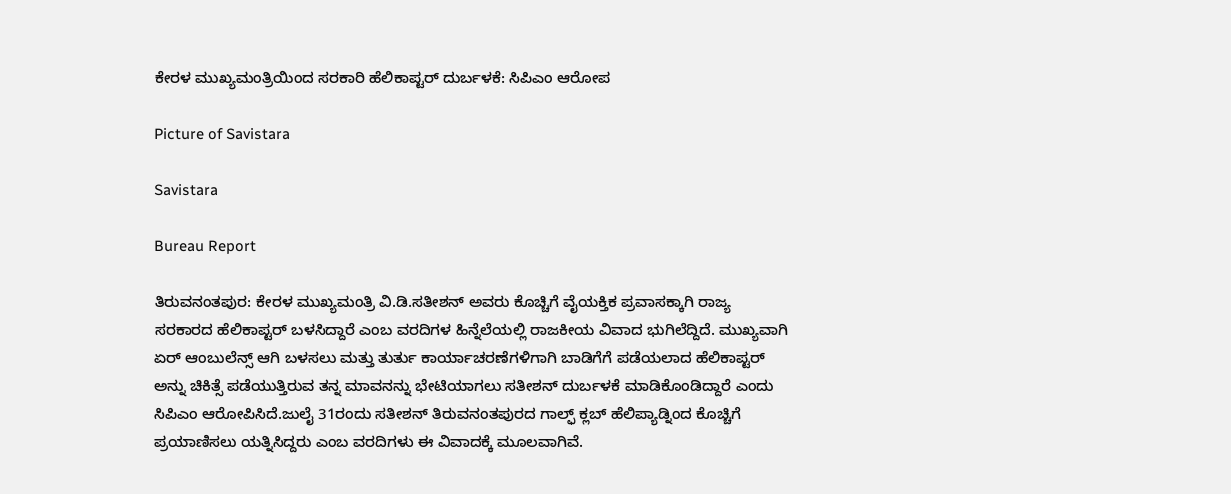ಕೇರಳ ಮುಖ್ಯಮಂತ್ರಿಯಿಂದ ಸರಕಾರಿ ಹೆಲಿಕಾಪ್ಟ‌ರ್ ದುರ್ಬಳಕೆ: ಸಿಪಿಎಂ ಆರೋಪ

Picture of Savistara

Savistara

Bureau Report

ತಿರುವನಂತಪುರ: ಕೇರಳ ಮುಖ್ಯಮಂತ್ರಿ ವಿ.ಡಿ.ಸತೀಶನ್ ಅವರು ಕೊಚ್ಚಿಗೆ ವೈಯಕ್ತಿಕ ಪ್ರವಾಸಕ್ಕಾಗಿ ರಾಜ್ಯ ಸರಕಾರದ ಹೆಲಿಕಾಪ್ಟರ್ ಬಳಸಿದ್ದಾರೆ ಎಂಬ ವರದಿಗಳ ಹಿನ್ನೆಲೆಯಲ್ಲಿ ರಾಜಕೀಯ ವಿವಾದ ಭುಗಿಲೆದ್ದಿದೆ. ಮುಖ್ಯವಾಗಿ ಏ‌ರ್ ಆಂಬುಲೆನ್ಸ್ ಆಗಿ ಬಳಸಲು ಮತ್ತು ತುರ್ತು ಕಾರ್ಯಾಚರಣೆಗಳಿಗಾಗಿ ಬಾಡಿಗೆಗೆ ಪಡೆಯಲಾದ ಹೆಲಿಕಾಪ್ಟ‌ರ್ ಅನ್ನು ಚಿಕಿತ್ಸೆ ಪಡೆಯುತ್ತಿರುವ ತನ್ನ ಮಾವನನ್ನು ಭೇಟಿಯಾಗಲು ಸತೀಶನ್ ದುರ್ಬಳಕೆ ಮಾಡಿಕೊಂಡಿದ್ದಾರೆ ಎಂದು ಸಿಪಿಎಂ ಆರೋಪಿಸಿದೆ.ಜುಲೈ 31ರಂದು ಸತೀಶನ್ ತಿರುವನಂತಪುರದ ಗಾಲ್ಫ್ ಕ್ಲಬ್ ಹೆಲಿಪ್ಯಾಡ್ನಿಂದ ಕೊಚ್ಚಿಗೆ ಪ್ರಯಾಣಿಸಲು ಯತ್ನಿಸಿದ್ದರು ಎಂಬ ವರದಿಗಳು ಈ ವಿವಾದಕ್ಕೆ ಮೂಲವಾಗಿವೆ.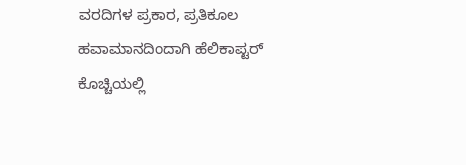ವರದಿಗಳ ಪ್ರಕಾರ, ಪ್ರತಿಕೂಲ ಹವಾಮಾನದಿಂದಾಗಿ ಹೆಲಿಕಾಪ್ಟರ್ ಕೊಚ್ಚಿಯಲ್ಲಿ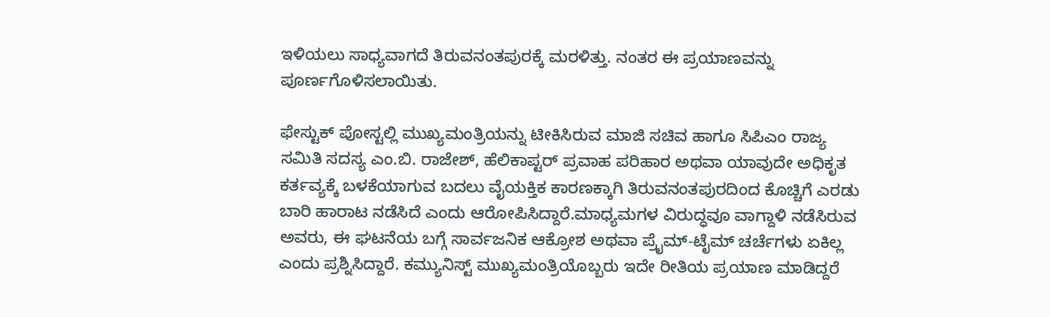ಇಳಿಯಲು ಸಾಧ್ಯವಾಗದೆ ತಿರುವನಂತಪುರಕ್ಕೆ ಮರಳಿತ್ತು. ನಂತರ ಈ ಪ್ರಯಾಣವನ್ನು ಪೂರ್ಣಗೊಳಿಸಲಾಯಿತು.

ಫೇಸ್ಟುಕ್ ಪೋಸ್ಟಲ್ಲಿ ಮುಖ್ಯಮಂತ್ರಿಯನ್ನು ಟೀಕಿಸಿರುವ ಮಾಜಿ ಸಚಿವ ಹಾಗೂ ಸಿಪಿಎಂ ರಾಜ್ಯ ಸಮಿತಿ ಸದಸ್ಯ ಎಂ.ಬಿ. ರಾಜೇಶ್, ಹೆಲಿಕಾಪ್ಟ‌ರ್ ಪ್ರವಾಹ ಪರಿಹಾರ ಅಥವಾ ಯಾವುದೇ ಅಧಿಕೃತ ಕರ್ತವ್ಯಕ್ಕೆ ಬಳಕೆಯಾಗುವ ಬದಲು ವೈಯಕ್ತಿಕ ಕಾರಣಕ್ಕಾಗಿ ತಿರುವನಂತಪುರದಿಂದ ಕೊಚ್ಚಿಗೆ ಎರಡು ಬಾರಿ ಹಾರಾಟ ನಡೆಸಿದೆ ಎಂದು ಆರೋಪಿಸಿದ್ದಾರೆ.ಮಾಧ್ಯಮಗಳ ವಿರುದ್ಧವೂ ವಾಗ್ದಾಳಿ ನಡೆಸಿರುವ ಅವರು, ಈ ಘಟನೆಯ ಬಗ್ಗೆ ಸಾರ್ವಜನಿಕ ಆಕ್ರೋಶ ಅಥವಾ ಪ್ರೈಮ್-ಟೈಮ್ ಚರ್ಚೆಗಳು ಏಕಿಲ್ಲ ಎಂದು ಪ್ರಶ್ನಿಸಿದ್ದಾರೆ. ಕಮ್ಯುನಿಸ್ಟ್ ಮುಖ್ಯಮಂತ್ರಿಯೊಬ್ಬರು ಇದೇ ರೀತಿಯ ಪ್ರಯಾಣ ಮಾಡಿದ್ದರೆ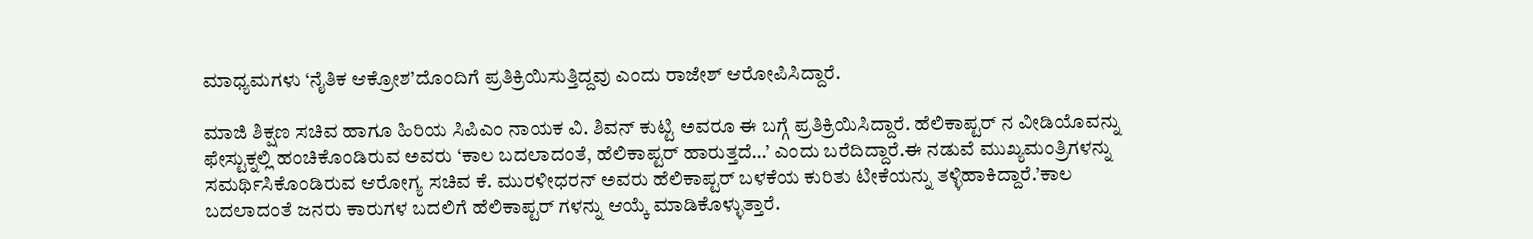ಮಾಧ್ಯಮಗಳು ‘ನೈತಿಕ ಆಕ್ರೋಶ’ದೊಂದಿಗೆ ಪ್ರತಿಕ್ರಿಯಿಸುತ್ತಿದ್ದವು ಎಂದು ರಾಜೇಶ್ ಆರೋಪಿಸಿದ್ದಾರೆ.

ಮಾಜಿ ಶಿಕ್ಷಣ ಸಚಿವ ಹಾಗೂ ಹಿರಿಯ ಸಿಪಿಎಂ ನಾಯಕ ವಿ. ಶಿವನ್ ಕುಟ್ಟಿ ಅವರೂ ಈ ಬಗ್ಗೆ ಪ್ರತಿಕ್ರಿಯಿಸಿದ್ದಾರೆ. ಹೆಲಿಕಾಪ್ಟರ್ ನ ವೀಡಿಯೊವನ್ನು ಫೇಸ್ಟುಕ್ನಲ್ಲಿ ಹಂಚಿಕೊಂಡಿರುವ ಅವರು ‘ಕಾಲ ಬದಲಾದಂತೆ, ಹೆಲಿಕಾಪ್ಟರ್ ಹಾರುತ್ತದೆ…’ ಎಂದು ಬರೆದಿದ್ದಾರೆ.ಈ ನಡುವೆ ಮುಖ್ಯಮಂತ್ರಿಗಳನ್ನು ಸಮರ್ಥಿಸಿಕೊಂಡಿರುವ ಆರೋಗ್ಯ ಸಚಿವ ಕೆ. ಮುರಳೀಧರನ್ ಅವರು ಹೆಲಿಕಾಪ್ಟರ್ ಬಳಕೆಯ ಕುರಿತು ಟೀಕೆಯನ್ನು ತಳ್ಳಿಹಾಕಿದ್ದಾರೆ.’ಕಾಲ ಬದಲಾದಂತೆ ಜನರು ಕಾರುಗಳ ಬದಲಿಗೆ ಹೆಲಿಕಾಪ್ಟರ್ ಗಳನ್ನು ಆಯ್ಕೆ ಮಾಡಿಕೊಳ್ಳುತ್ತಾರೆ.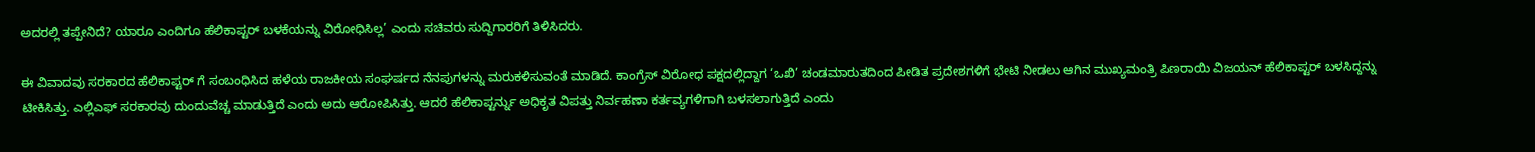ಅದರಲ್ಲಿ ತಪ್ಪೇನಿದೆ? ಯಾರೂ ಎಂದಿಗೂ ಹೆಲಿಕಾಪ್ಟರ್ ಬಳಕೆಯನ್ನು ವಿರೋಧಿಸಿಲ್ಲ’ ಎಂದು ಸಚಿವರು ಸುದ್ದಿಗಾರರಿಗೆ ತಿಳಿಸಿದರು.

ಈ ವಿವಾದವು ಸರಕಾರದ ಹೆಲಿಕಾಪ್ಟರ್ ಗೆ ಸಂಬಂಧಿಸಿದ ಹಳೆಯ ರಾಜಕೀಯ ಸಂಘರ್ಷದ ನೆನಪುಗಳನ್ನು ಮರುಕಳಿಸುವಂತೆ ಮಾಡಿದೆ. ಕಾಂಗ್ರೆಸ್‌ ವಿರೋಧ ಪಕ್ಷದಲ್ಲಿದ್ದಾಗ ‘ಒಖಿ’ ಚಂಡಮಾರುತದಿಂದ ಪೀಡಿತ ಪ್ರದೇಶಗಳಿಗೆ ಭೇಟಿ ನೀಡಲು ಆಗಿನ ಮುಖ್ಯಮಂತ್ರಿ ಪಿಣರಾಯಿ ವಿಜಯನ್ ಹೆಲಿಕಾಪ್ಟರ್ ಬಳಸಿದ್ದನ್ನು ಟೀಕಿಸಿತ್ತು. ಎಲ್ಲಿಎಫ್ ಸರಕಾರವು ದುಂದುವೆಚ್ಚ ಮಾಡುತ್ತಿದೆ ಎಂದು ಅದು ಆರೋಪಿಸಿತ್ತು. ಆದರೆ ಹೆಲಿಕಾಪ್ಟರ್ನ್ನು ಅಧಿಕೃತ ವಿಪತ್ತು ನಿರ್ವಹಣಾ ಕರ್ತವ್ಯಗಳಿಗಾಗಿ ಬಳಸಲಾಗುತ್ತಿದೆ ಎಂದು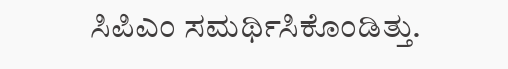ಸಿಪಿಎಂ ಸಮರ್ಥಿಸಿಕೊಂಡಿತ್ತು.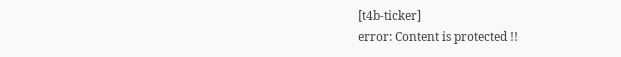[t4b-ticker]
error: Content is protected !!